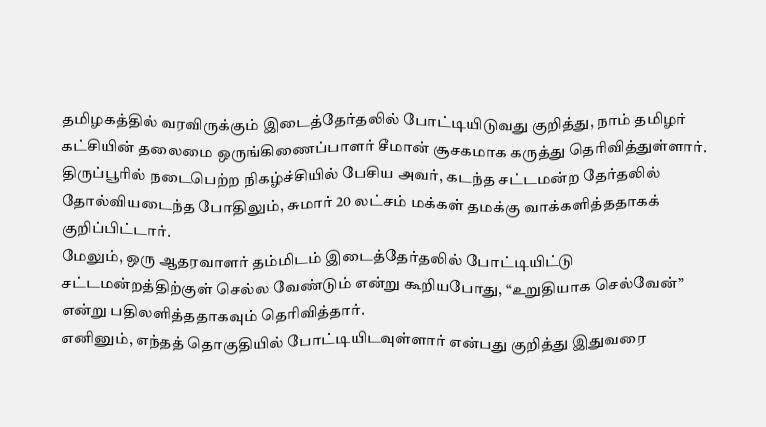தமிழகத்தில் வரவிருக்கும் இடைத்தேர்தலில் போட்டியிடுவது குறித்து, நாம் தமிழர் கட்சியின் தலைமை ஒருங்கிணைப்பாளர் சீமான் சூசகமாக கருத்து தெரிவித்துள்ளார்.
திருப்பூரில் நடைபெற்ற நிகழ்ச்சியில் பேசிய அவர், கடந்த சட்டமன்ற தேர்தலில் தோல்வியடைந்த போதிலும், சுமார் 20 லட்சம் மக்கள் தமக்கு வாக்களித்ததாகக் குறிப்பிட்டார்.
மேலும், ஒரு ஆதரவாளர் தம்மிடம் இடைத்தேர்தலில் போட்டியிட்டு சட்டமன்றத்திற்குள் செல்ல வேண்டும் என்று கூறியபோது, “உறுதியாக செல்வேன்” என்று பதிலளித்ததாகவும் தெரிவித்தார்.
எனினும், எந்தத் தொகுதியில் போட்டியிடவுள்ளார் என்பது குறித்து இதுவரை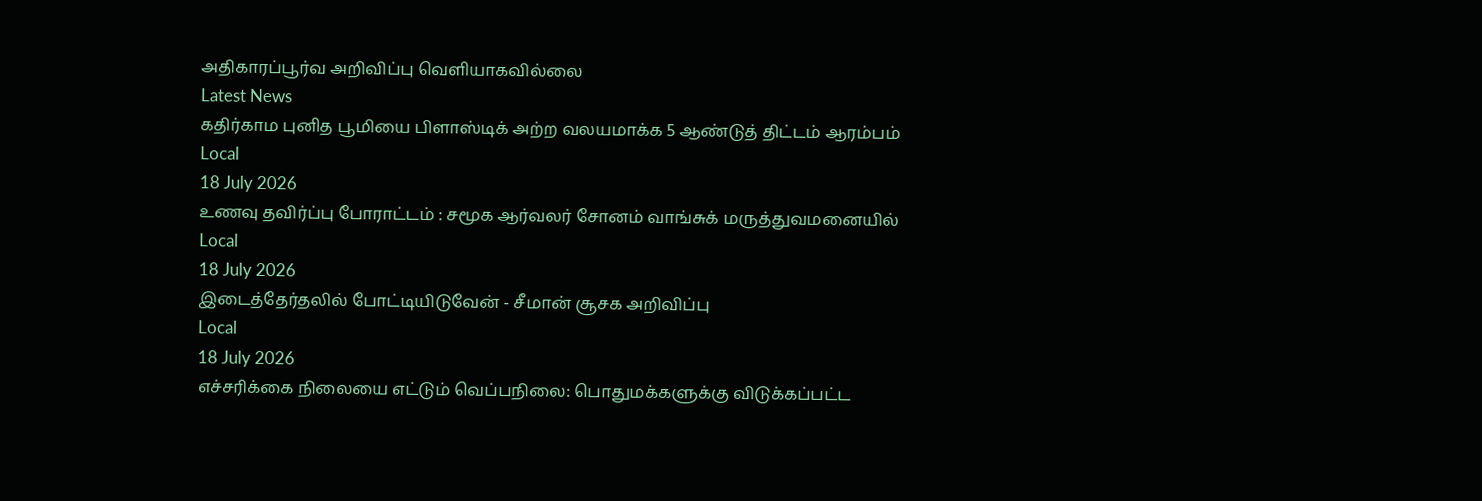அதிகாரப்பூர்வ அறிவிப்பு வெளியாகவில்லை
Latest News
கதிர்காம புனித பூமியை பிளாஸ்டிக் அற்ற வலயமாக்க 5 ஆண்டுத் திட்டம் ஆரம்பம்
Local
18 July 2026
உணவு தவிர்ப்பு போராட்டம் : சமூக ஆர்வலர் சோனம் வாங்சுக் மருத்துவமனையில்
Local
18 July 2026
இடைத்தேர்தலில் போட்டியிடுவேன் - சீமான் சூசக அறிவிப்பு
Local
18 July 2026
எச்சரிக்கை நிலையை எட்டும் வெப்பநிலை: பொதுமக்களுக்கு விடுக்கப்பட்ட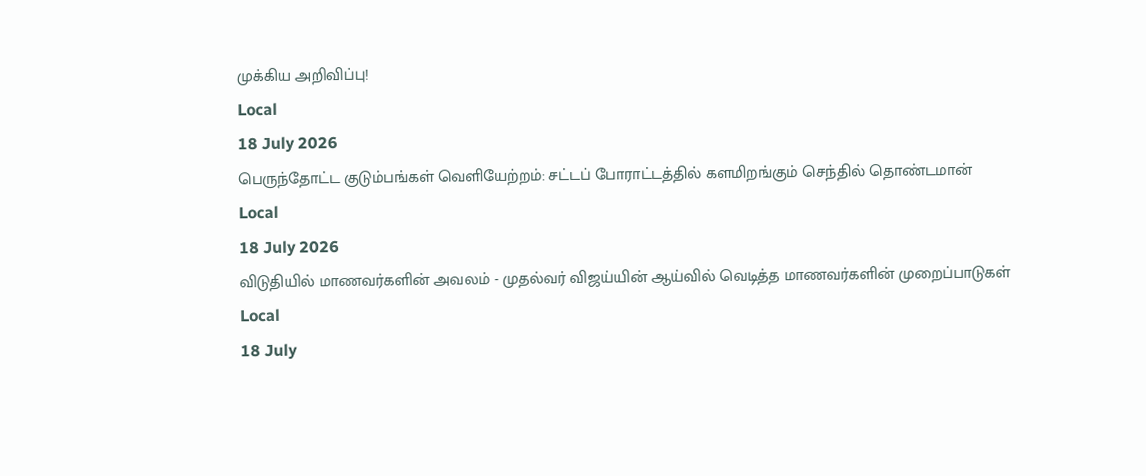முக்கிய அறிவிப்பு!
Local
18 July 2026
பெருந்தோட்ட குடும்பங்கள் வெளியேற்றம்: சட்டப் போராட்டத்தில் களமிறங்கும் செந்தில் தொண்டமான்
Local
18 July 2026
விடுதியில் மாணவர்களின் அவலம் - முதல்வர் விஜய்யின் ஆய்வில் வெடித்த மாணவர்களின் முறைப்பாடுகள்
Local
18 July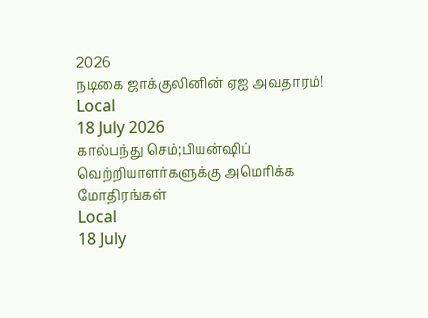2026
நடிகை ஜாக்குலினின் ஏஐ அவதாரம்!
Local
18 July 2026
கால்பந்து செம்;பியன்ஷிப் வெற்றியாளர்களுக்கு அமெரிக்க மோதிரங்கள்
Local
18 July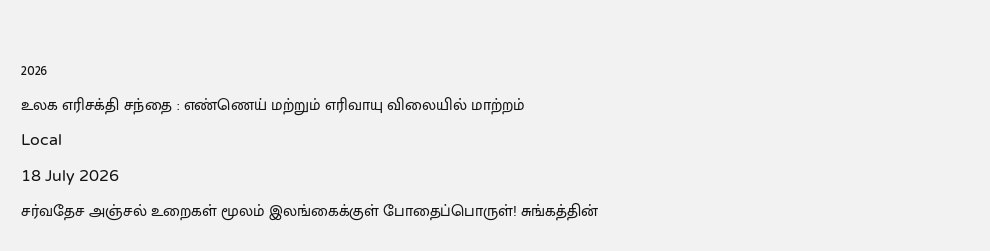2026
உலக எரிசக்தி சந்தை : எண்ணெய் மற்றும் எரிவாயு விலையில் மாற்றம்
Local
18 July 2026
சர்வதேச அஞ்சல் உறைகள் மூலம் இலங்கைக்குள் போதைப்பொருள்! சுங்கத்தின்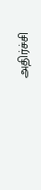அதிர்ச்சி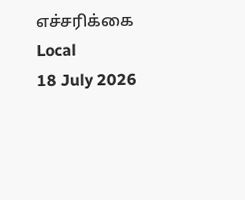எச்சரிக்கை
Local
18 July 2026